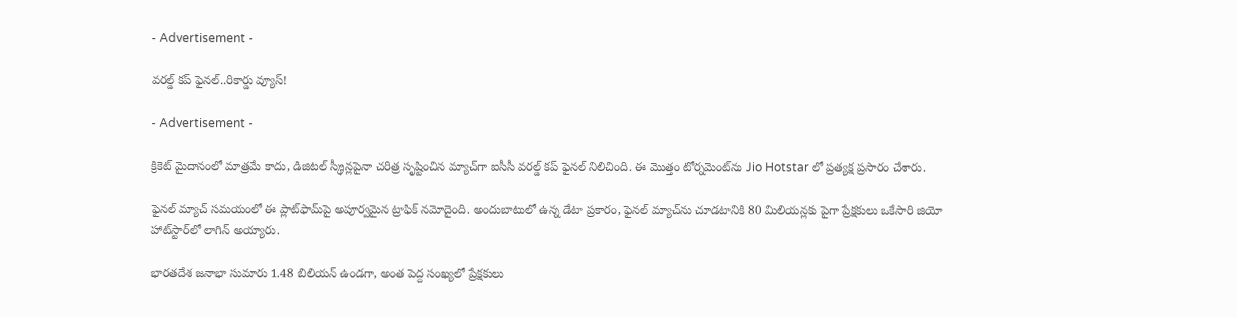- Advertisement -

వరల్డ్ కప్ ఫైనల్..రికార్డు వ్యూస్!

- Advertisement -

క్రికెట్ మైదానంలో మాత్రమే కాదు, డిజిటల్ స్క్రీన్లపైనా చరిత్ర సృష్టించిన మ్యాచ్‌గా ఐసీసీ వరల్డ్ కప్ ఫైనల్ నిలిచింది. ఈ మొత్తం టోర్నమెంట్‌ను Jio Hotstar లో ప్రత్యక్ష ప్రసారం చేశారు.

ఫైనల్ మ్యాచ్ సమయంలో ఈ ప్లాట్‌ఫామ్‌పై అపూర్వమైన ట్రాఫిక్ నమోదైంది. అందుబాటులో ఉన్న డేటా ప్రకారం, ఫైనల్ మ్యాచ్‌ను చూడటానికి 80 మిలియన్లకు పైగా ప్రేక్షకులు ఒకేసారి జియో హాట్‌స్టార్‌లో లాగిన్ అయ్యారు.

భారతదేశ జనాభా సుమారు 1.48 బిలియన్ ఉండగా, అంత పెద్ద సంఖ్యలో ప్రేక్షకులు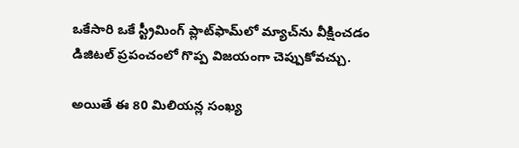ఒకేసారి ఒకే స్ట్రీమింగ్ ప్లాట్‌ఫామ్‌లో మ్యాచ్‌ను వీక్షించడం డిజిటల్ ప్రపంచంలో గొప్ప విజయంగా చెప్పుకోవచ్చు.

అయితే ఈ 80 మిలియన్ల సంఖ్య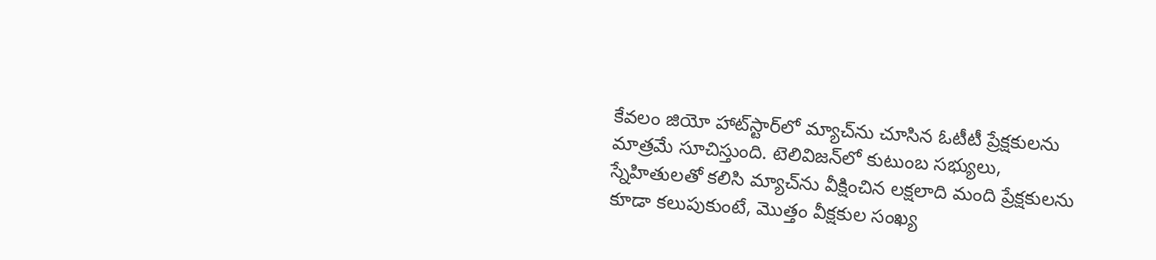కేవలం జియో హాట్‌స్టార్‌లో మ్యాచ్‌ను చూసిన ఓటీటీ ప్రేక్షకులను మాత్రమే సూచిస్తుంది. టెలివిజన్‌లో కుటుంబ సభ్యులు, స్నేహితులతో కలిసి మ్యాచ్‌ను వీక్షించిన లక్షలాది మంది ప్రేక్షకులను కూడా కలుపుకుంటే, మొత్తం వీక్షకుల సంఖ్య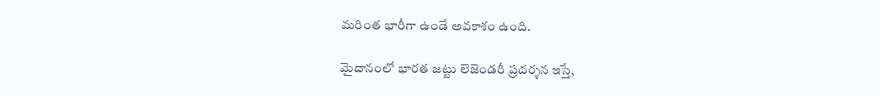మరింత భారీగా ఉండే అవకాశం ఉంది.

మైదానంలో భారత జట్టు లెజెండరీ ప్రదర్శన ఇస్తే,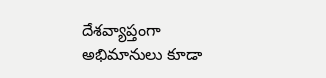దేశవ్యాప్తంగా అభిమానులు కూడా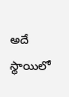అదే స్థాయిలో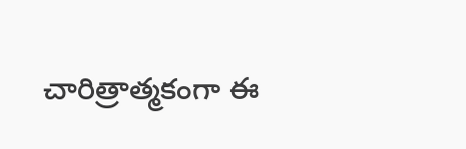చారిత్రాత్మకంగా ఈ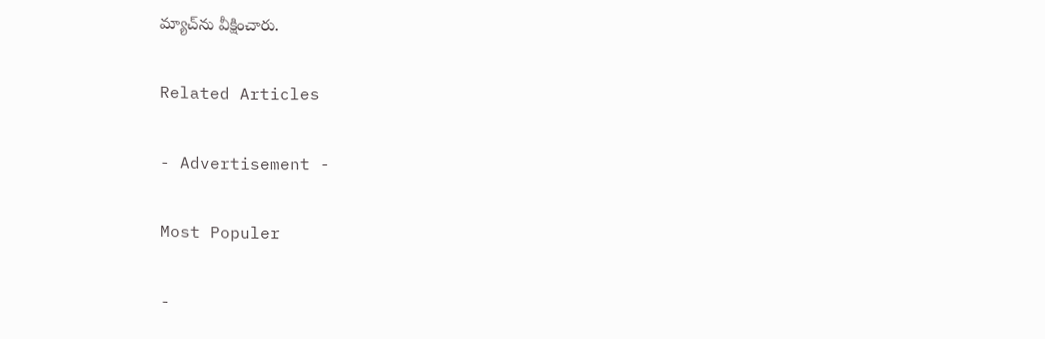మ్యాచ్‌ను వీక్షించారు.

Related Articles

- Advertisement -

Most Populer

-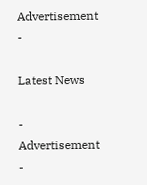Advertisement -

Latest News

- Advertisement -